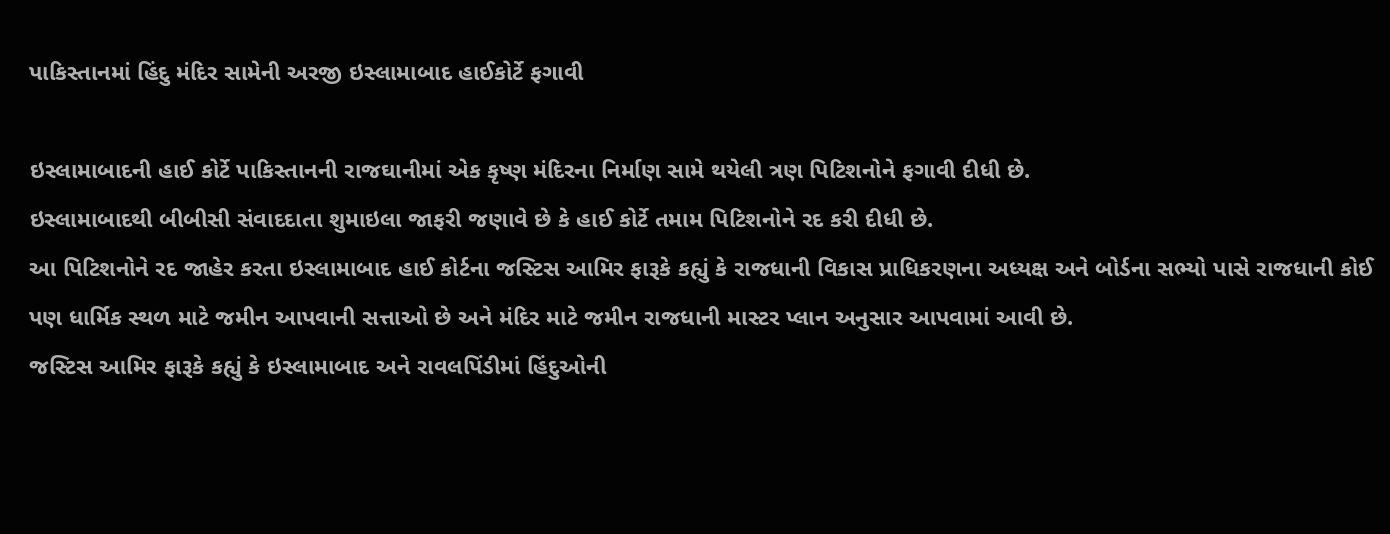પાકિસ્તાનમાં હિંદુ મંદિર સામેની અરજી ઇસ્લામાબાદ હાઈકોર્ટે ફગાવી

ઇસ્લામાબાદની હાઈ કોર્ટે પાકિસ્તાનની રાજઘાનીમાં એક કૃષ્ણ મંદિરના નિર્માણ સામે થયેલી ત્રણ પિટિશનોને ફગાવી દીધી છે.
ઇસ્લામાબાદથી બીબીસી સંવાદદાતા શુમાઇલા જાફરી જણાવે છે કે હાઈ કોર્ટે તમામ પિટિશનોને રદ કરી દીધી છે.
આ પિટિશનોને રદ જાહેર કરતા ઇસ્લામાબાદ હાઈ કોર્ટના જસ્ટિસ આમિર ફારૂકે કહ્યું કે રાજધાની વિકાસ પ્રાધિકરણના અધ્યક્ષ અને બોર્ડના સભ્યો પાસે રાજધાની કોઈ પણ ધાર્મિક સ્થળ માટે જમીન આપવાની સત્તાઓ છે અને મંદિર માટે જમીન રાજધાની માસ્ટર પ્લાન અનુસાર આપવામાં આવી છે.
જસ્ટિસ આમિર ફારૂકે કહ્યું કે ઇસ્લામાબાદ અને રાવલપિંડીમાં હિંદુઓની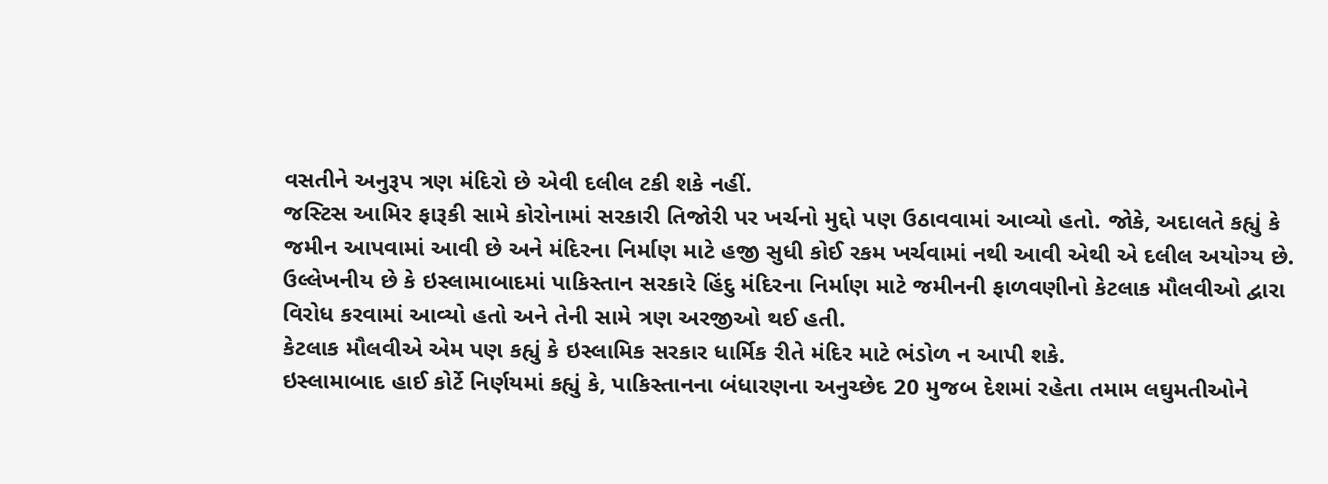વસતીને અનુરૂપ ત્રણ મંદિરો છે એવી દલીલ ટકી શકે નહીં.
જસ્ટિસ આમિર ફારૂકી સામે કોરોનામાં સરકારી તિજોરી પર ખર્ચનો મુદ્દો પણ ઉઠાવવામાં આવ્યો હતો. જોકે, અદાલતે કહ્યું કે જમીન આપવામાં આવી છે અને મંદિરના નિર્માણ માટે હજી સુધી કોઈ રકમ ખર્ચવામાં નથી આવી એથી એ દલીલ અયોગ્ય છે.
ઉલ્લેખનીય છે કે ઇસ્લામાબાદમાં પાકિસ્તાન સરકારે હિંદુ મંદિરના નિર્માણ માટે જમીનની ફાળવણીનો કેટલાક મૌલવીઓ દ્વારા વિરોધ કરવામાં આવ્યો હતો અને તેની સામે ત્રણ અરજીઓ થઈ હતી.
કેટલાક મૌલવીએ એમ પણ કહ્યું કે ઇસ્લામિક સરકાર ધાર્મિક રીતે મંદિર માટે ભંડોળ ન આપી શકે.
ઇસ્લામાબાદ હાઈ કોર્ટે નિર્ણયમાં કહ્યું કે, પાકિસ્તાનના બંધારણના અનુચ્છેદ 20 મુજબ દેશમાં રહેતા તમામ લઘુમતીઓને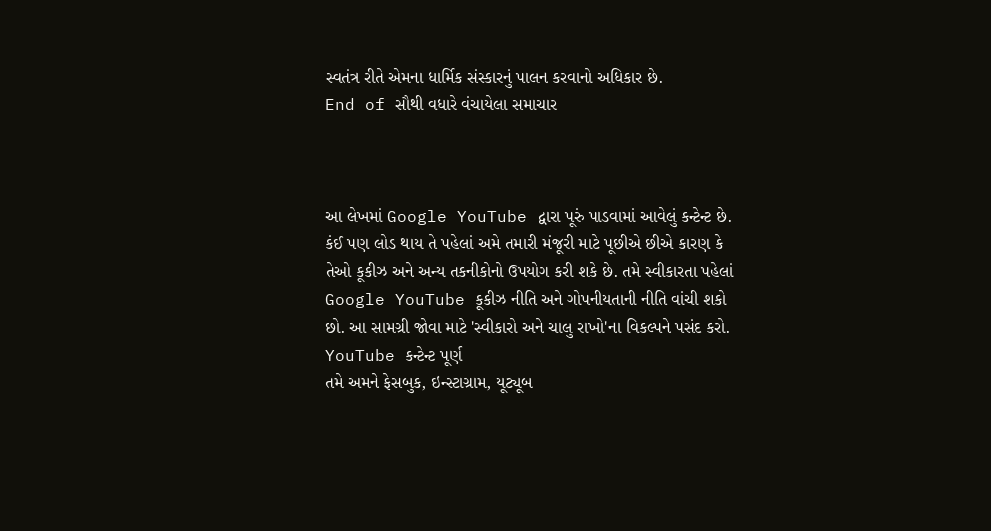સ્વતંત્ર રીતે એમના ધાર્મિક સંસ્કારનું પાલન કરવાનો અધિકાર છે.
End of સૌથી વધારે વંચાયેલા સમાચાર



આ લેખમાં Google YouTube દ્વારા પૂરું પાડવામાં આવેલું કન્ટેન્ટ છે. કંઈ પણ લોડ થાય તે પહેલાં અમે તમારી મંજૂરી માટે પૂછીએ છીએ કારણ કે તેઓ કૂકીઝ અને અન્ય તકનીકોનો ઉપયોગ કરી શકે છે. તમે સ્વીકારતા પહેલાં Google YouTube કૂકીઝ નીતિ અને ગોપનીયતાની નીતિ વાંચી શકો છો. આ સામગ્રી જોવા માટે 'સ્વીકારો અને ચાલુ રાખો'ના વિકલ્પને પસંદ કરો.
YouTube કન્ટેન્ટ પૂર્ણ
તમે અમને ફેસબુક, ઇન્સ્ટાગ્રામ, યૂટ્યૂબ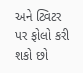અને ટ્વિટર પર ફોલો કરી શકો છો